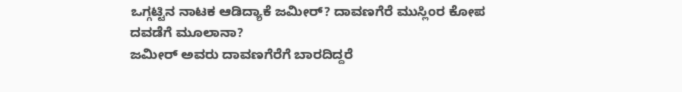ಒಗ್ಗಟ್ಟಿನ ನಾಟಕ ಆಡಿದ್ಯಾಕೆ ಜಮೀರ್? ದಾವಣಗೆರೆ ಮುಸ್ಲಿಂರ ಕೋಪ ದವಡೆಗೆ ಮೂಲಾನಾ?
ಜಮೀರ್ ಅವರು ದಾವಣಗೆರೆಗೆ ಬಾರದಿದ್ದರೆ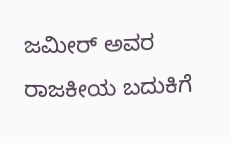ಜಮೀರ್ ಅವರ ರಾಜಕೀಯ ಬದುಕಿಗೆ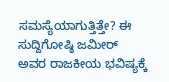ಸಮಸ್ಯೆಯಾಗುತ್ತಿತ್ತೇ? ಈ ಸುದ್ದಿಗೋಷ್ಠಿ ಜಮೀರ್ ಅವರ ರಾಜಕೀಯ ಭವಿಷ್ಯಕ್ಕೆ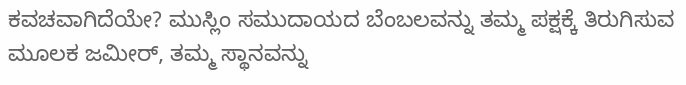ಕವಚವಾಗಿದೆಯೇ? ಮುಸ್ಲಿಂ ಸಮುದಾಯದ ಬೆಂಬಲವನ್ನು ತಮ್ಮ ಪಕ್ಷಕ್ಕೆ ತಿರುಗಿಸುವ ಮೂಲಕ ಜಮೀರ್, ತಮ್ಮ ಸ್ಥಾನವನ್ನು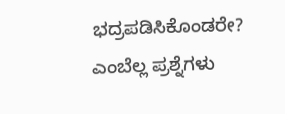ಭದ್ರಪಡಿಸಿಕೊಂಡರೇ? ಎಂಬೆಲ್ಲ ಪ್ರಶ್ನೆಗಳು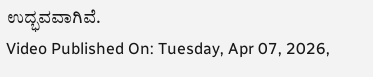ಉದ್ಭವವಾಗಿವೆ.
Video Published On: Tuesday, Apr 07, 2026,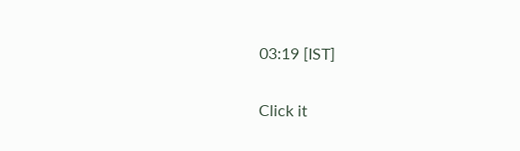03:19 [IST]


Click it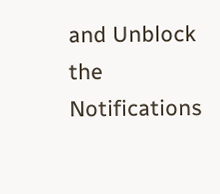and Unblock the Notifications